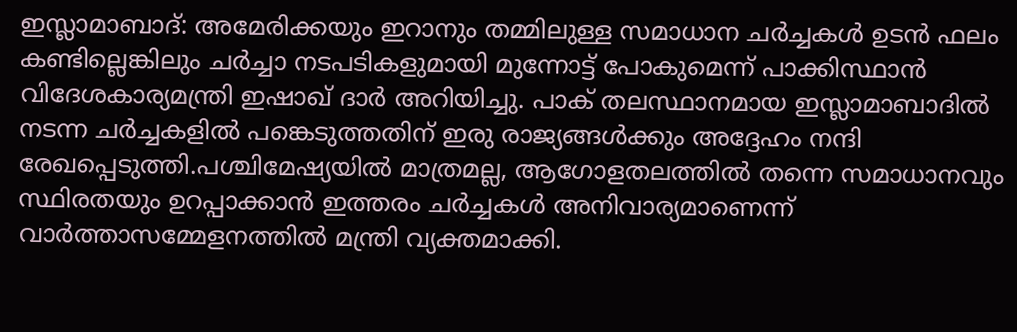ഇസ്ലാമാബാദ്: അമേരിക്കയും ഇറാനും തമ്മിലുള്ള സമാധാന ചർച്ചകൾ ഉടൻ ഫലം കണ്ടില്ലെങ്കിലും ചർച്ചാ നടപടികളുമായി മുന്നോട്ട് പോകുമെന്ന് പാക്കിസ്ഥാൻ വിദേശകാര്യമന്ത്രി ഇഷാഖ് ദാർ അറിയിച്ചു. പാക് തലസ്ഥാനമായ ഇസ്ലാമാബാദിൽ നടന്ന ചർച്ചകളിൽ പങ്കെടുത്തതിന് ഇരു രാജ്യങ്ങൾക്കും അദ്ദേഹം നന്ദി രേഖപ്പെടുത്തി.പശ്ചിമേഷ്യയിൽ മാത്രമല്ല, ആഗോളതലത്തിൽ തന്നെ സമാധാനവും സ്ഥിരതയും ഉറപ്പാക്കാൻ ഇത്തരം ചർച്ചകൾ അനിവാര്യമാണെന്ന് വാർത്താസമ്മേളനത്തിൽ മന്ത്രി വ്യക്തമാക്കി.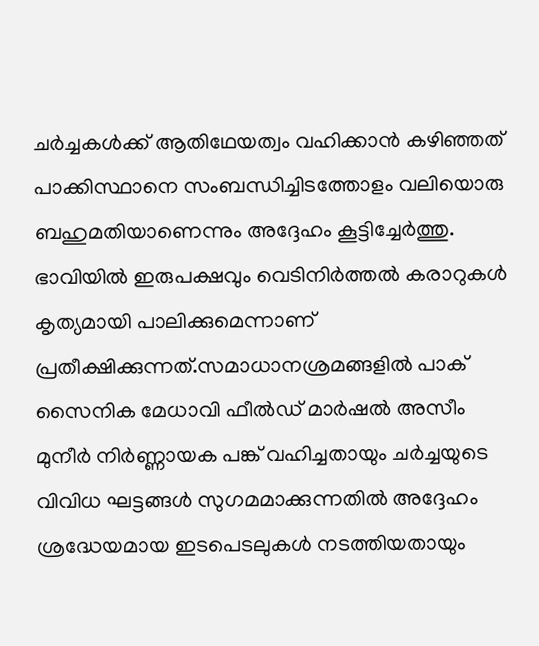ചർച്ചകൾക്ക് ആതിഥേയത്വം വഹിക്കാൻ കഴിഞ്ഞത് പാക്കിസ്ഥാനെ സംബന്ധിച്ചിടത്തോളം വലിയൊരു ബഹുമതിയാണെന്നും അദ്ദേഹം കൂട്ടിച്ചേർത്തു. ഭാവിയിൽ ഇരുപക്ഷവും വെടിനിർത്തൽ കരാറുകൾ കൃത്യമായി പാലിക്കുമെന്നാണ് പ്രതീക്ഷിക്കുന്നത്.സമാധാനശ്രമങ്ങളിൽ പാക് സൈനിക മേധാവി ഫീൽഡ് മാർഷൽ അസീം മുനീർ നിർണ്ണായക പങ്ക് വഹിച്ചതായും ചർച്ചയുടെ വിവിധ ഘട്ടങ്ങൾ സുഗമമാക്കുന്നതിൽ അദ്ദേഹം ശ്രദ്ധേയമായ ഇടപെടലുകൾ നടത്തിയതായും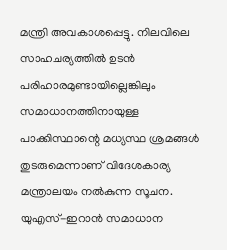മന്ത്രി അവകാശപ്പെട്ടു. നിലവിലെ സാഹചര്യത്തിൽ ഉടൻ പരിഹാരമുണ്ടായില്ലെങ്കിലും സമാധാനത്തിനായുള്ള പാക്കിസ്ഥാന്റെ മധ്യസ്ഥ ശ്രമങ്ങൾ തുടരുമെന്നാണ് വിദേശകാര്യ മന്ത്രാലയം നൽകുന്ന സൂചന.
യുഎസ്-ഇറാൻ സമാധാന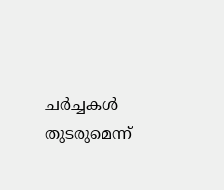ചർച്ചകൾ തുടരുമെന്ന്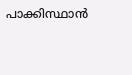പാക്കിസ്ഥാൻ